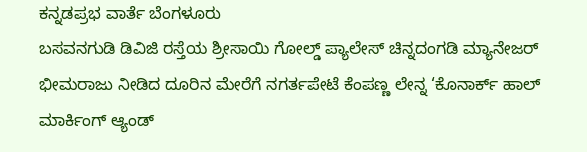ಕನ್ನಡಪ್ರಭ ವಾರ್ತೆ ಬೆಂಗಳೂರು
ಬಸವನಗುಡಿ ಡಿವಿಜಿ ರಸ್ತೆಯ ಶ್ರೀಸಾಯಿ ಗೋಲ್ಡ್ ಪ್ಯಾಲೇಸ್ ಚಿನ್ನದಂಗಡಿ ಮ್ಯಾನೇಜರ್ ಭೀಮರಾಜು ನೀಡಿದ ದೂರಿನ ಮೇರೆಗೆ ನಗರ್ತಪೇಟೆ ಕೆಂಪಣ್ಣ ಲೇನ್ನ ‘ಕೊನಾರ್ಕ್ ಹಾಲ್ ಮಾರ್ಕಿಂಗ್ ಆ್ಯಂಡ್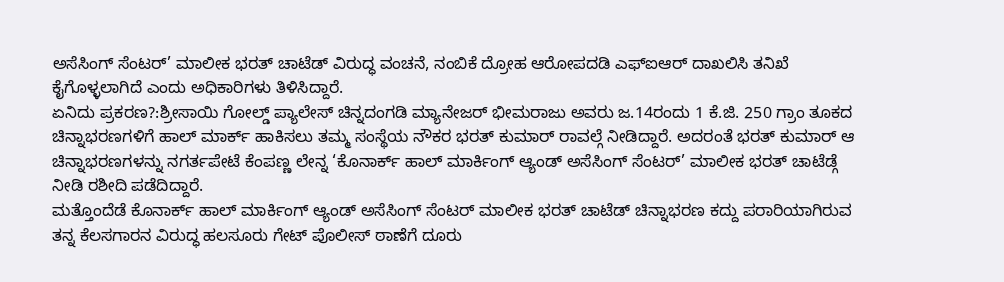ಅಸೆಸಿಂಗ್ ಸೆಂಟರ್’ ಮಾಲೀಕ ಭರತ್ ಚಾಟೆಡ್ ವಿರುದ್ಧ ವಂಚನೆ, ನಂಬಿಕೆ ದ್ರೋಹ ಆರೋಪದಡಿ ಎಫ್ಐಆರ್ ದಾಖಲಿಸಿ ತನಿಖೆ ಕೈಗೊಳ್ಳಲಾಗಿದೆ ಎಂದು ಅಧಿಕಾರಿಗಳು ತಿಳಿಸಿದ್ದಾರೆ.
ಏನಿದು ಪ್ರಕರಣ?:ಶ್ರೀಸಾಯಿ ಗೋಲ್ಡ್ ಪ್ಯಾಲೇಸ್ ಚಿನ್ನದಂಗಡಿ ಮ್ಯಾನೇಜರ್ ಭೀಮರಾಜು ಅವರು ಜ.14ರಂದು 1 ಕೆ.ಜಿ. 250 ಗ್ರಾಂ ತೂಕದ ಚಿನ್ನಾಭರಣಗಳಿಗೆ ಹಾಲ್ ಮಾರ್ಕ್ ಹಾಕಿಸಲು ತಮ್ಮ ಸಂಸ್ಥೆಯ ನೌಕರ ಭರತ್ ಕುಮಾರ್ ರಾವಲ್ಗೆ ನೀಡಿದ್ದಾರೆ. ಅದರಂತೆ ಭರತ್ ಕುಮಾರ್ ಆ ಚಿನ್ನಾಭರಣಗಳನ್ನು ನಗರ್ತಪೇಟೆ ಕೆಂಪಣ್ಣ ಲೇನ್ನ ‘ಕೊನಾರ್ಕ್ ಹಾಲ್ ಮಾರ್ಕಿಂಗ್ ಆ್ಯಂಡ್ ಅಸೆಸಿಂಗ್ ಸೆಂಟರ್’ ಮಾಲೀಕ ಭರತ್ ಚಾಟೆಡ್ಗೆ ನೀಡಿ ರಶೀದಿ ಪಡೆದಿದ್ದಾರೆ.
ಮತ್ತೊಂದೆಡೆ ಕೊನಾರ್ಕ್ ಹಾಲ್ ಮಾರ್ಕಿಂಗ್ ಆ್ಯಂಡ್ ಅಸೆಸಿಂಗ್ ಸೆಂಟರ್ ಮಾಲೀಕ ಭರತ್ ಚಾಟೆಡ್ ಚಿನ್ನಾಭರಣ ಕದ್ದು ಪರಾರಿಯಾಗಿರುವ ತನ್ನ ಕೆಲಸಗಾರನ ವಿರುದ್ಧ ಹಲಸೂರು ಗೇಟ್ ಪೊಲೀಸ್ ಠಾಣೆಗೆ ದೂರು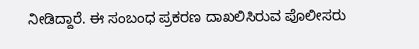ನೀಡಿದ್ದಾರೆ. ಈ ಸಂಬಂಧ ಪ್ರಕರಣ ದಾಖಲಿಸಿರುವ ಪೊಲೀಸರು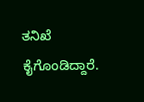ತನಿಖೆ ಕೈಗೊಂಡಿದ್ದಾರೆ.